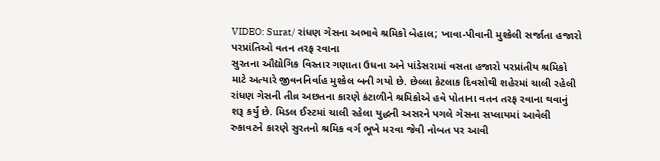VIDEO: Surat/ રાંધણ ગેસના અભાવે શ્રમિકો બેહાલ; ખાવા-પીવાની મુશ્કેલી સર્જાતા હજારો પરપ્રાંતિઓ વતન તરફ રવાના
સુરતના ઔદ્યોગિક વિસ્તાર ગણાતા ઉધના અને પાંડેસરામાં વસતા હજારો પરપ્રાંતીય શ્રમિકો માટે અત્યારે જીવનનિર્વાહ મુશ્કેલ બની ગયો છે. છેલ્લા કેટલાક દિવસોથી શહેરમાં ચાલી રહેલી રાંધણ ગેસની તીવ્ર અછતના કારણે કંટાળીને શ્રમિકોએ હવે પોતાના વતન તરફ રવાના થવાનું શરૂ કર્યું છે. મિડલ ઈસ્ટમાં ચાલી રહેલા યુદ્ધની અસરને પગલે ગેસના સપ્લાયમાં આવેલી રુકાવટને કારણે સુરતનો શ્રમિક વર્ગ ભૂખે મરવા જેવી નોબત પર આવી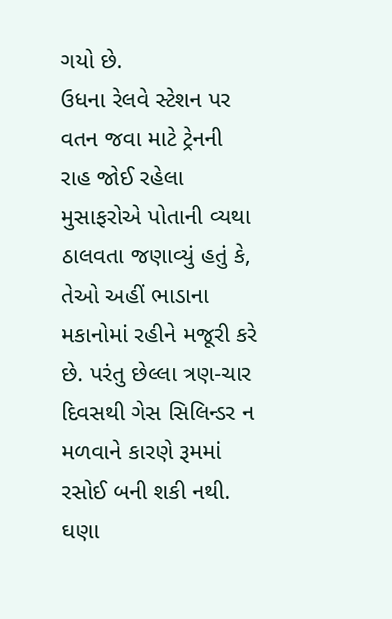ગયો છે.
ઉધના રેલવે સ્ટેશન પર વતન જવા માટે ટ્રેનની રાહ જોઈ રહેલા મુસાફરોએ પોતાની વ્યથા ઠાલવતા જણાવ્યું હતું કે, તેઓ અહીં ભાડાના મકાનોમાં રહીને મજૂરી કરે છે. પરંતુ છેલ્લા ત્રણ-ચાર દિવસથી ગેસ સિલિન્ડર ન મળવાને કારણે રૂમમાં રસોઈ બની શકી નથી. ઘણા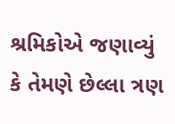શ્રમિકોએ જણાવ્યું કે તેમણે છેલ્લા ત્રણ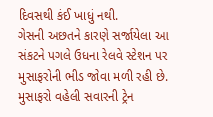દિવસથી કંઈ ખાધું નથી.
ગેસની અછતને કારણે સર્જાયેલા આ સંકટને પગલે ઉધના રેલવે સ્ટેશન પર મુસાફરોની ભીડ જોવા મળી રહી છે. મુસાફરો વહેલી સવારની ટ્રેન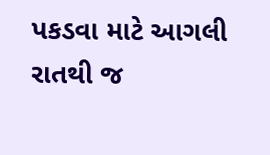પકડવા માટે આગલી રાતથી જ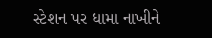સ્ટેશન પર ધામા નાખીને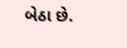બેઠા છે.